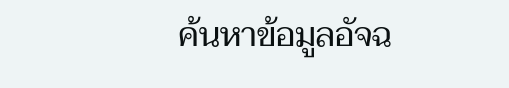ค้นหาข้อมูลอัจฉ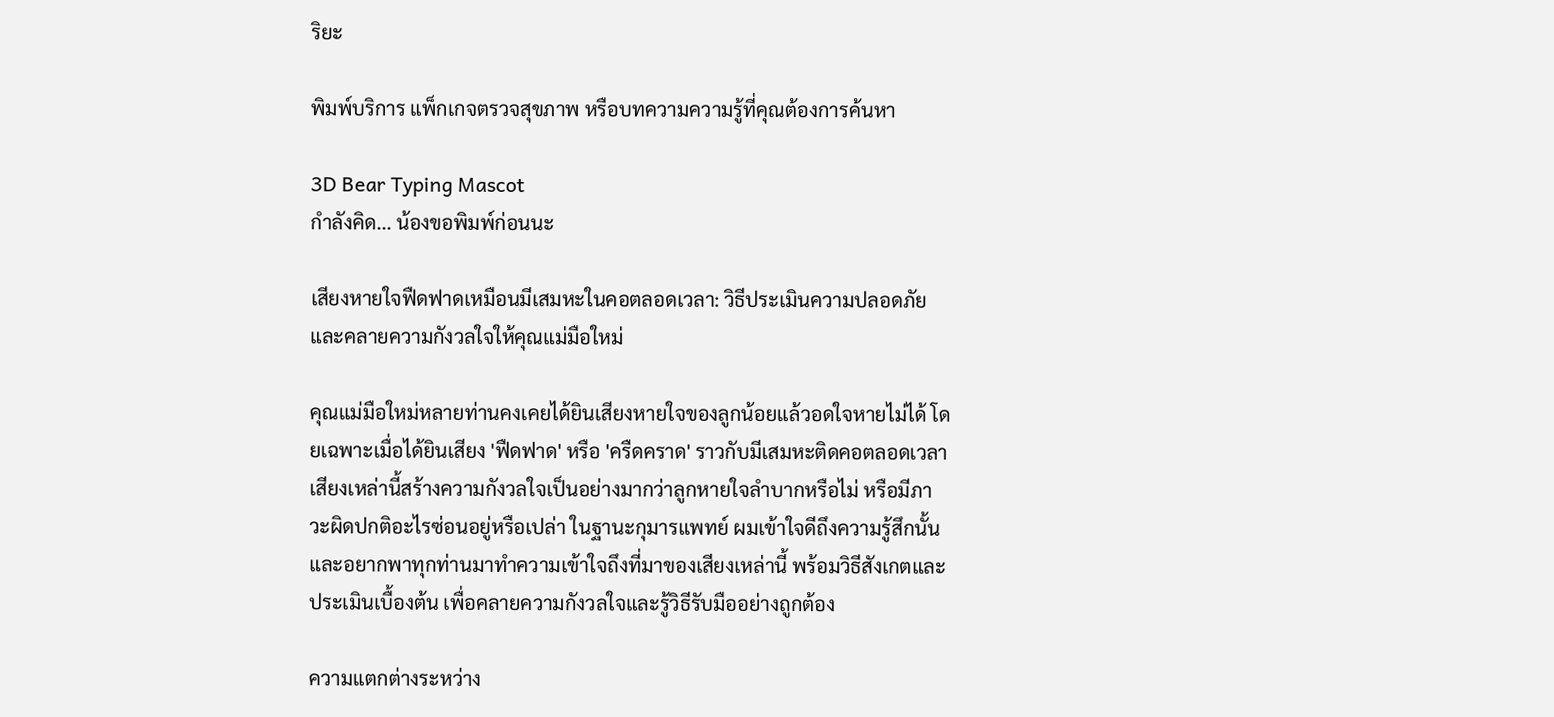ริยะ

พิมพ์บริการ แพ็กเกจตรวจสุขภาพ หรือบทความความรู้ที่คุณต้องการค้นหา

3D Bear Typing Mascot
กำลังคิด... น้องขอพิมพ์ก่อนนะ

เสียงหายใจฟืดฟาดเหมือนมีเสมหะในคอตลอดเวลา: วิธีประเมินความปลอดภัยและคลายความกังวลใจให้คุณแม่มือใหม่

คุณแม่มือใหม่หลายท่านคงเคยได้ยินเสียงหายใจของลูกน้อยแล้วอดใจหายไม่ได้ โดยเฉพาะเมื่อได้ยินเสียง 'ฟืดฟาด' หรือ 'ครืดคราด' ราวกับมีเสมหะติดคอตลอดเวลา เสียงเหล่านี้สร้างความกังวลใจเป็นอย่างมากว่าลูกหายใจลำบากหรือไม่ หรือมีภาวะผิดปกติอะไรซ่อนอยู่หรือเปล่า ในฐานะกุมารแพทย์ ผมเข้าใจดีถึงความรู้สึกนั้น และอยากพาทุกท่านมาทำความเข้าใจถึงที่มาของเสียงเหล่านี้ พร้อมวิธีสังเกตและประเมินเบื้องต้น เพื่อคลายความกังวลใจและรู้วิธีรับมืออย่างถูกต้อง

ความแตกต่างระหว่าง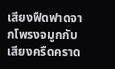เสียงฟืดฟาดจากโพรงจมูกกับเสียงครืดคราด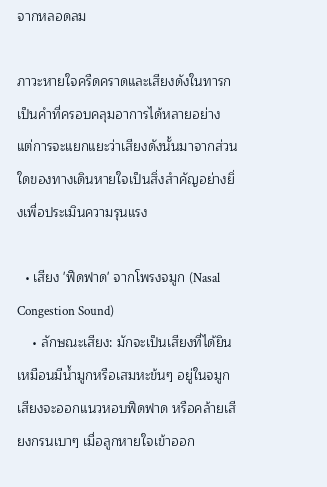จากหลอดลม

ภาวะหายใจครืดคราดและเสียงดังในทารก เป็นคำที่ครอบคลุมอาการได้หลายอย่าง แต่การจะแยกแยะว่าเสียงดังนั้นมาจากส่วนใดของทางเดินหายใจเป็นสิ่งสำคัญอย่างยิ่งเพื่อประเมินความรุนแรง

  • เสียง 'ฟืดฟาด' จากโพรงจมูก (Nasal Congestion Sound)
    • ลักษณะเสียง: มักจะเป็นเสียงที่ได้ยินเหมือนมีน้ำมูกหรือเสมหะข้นๆ อยู่ในจมูก เสียงจะออกแนวหอบฟืดฟาด หรือคล้ายเสียงกรนเบาๆ เมื่อลูกหายใจเข้าออก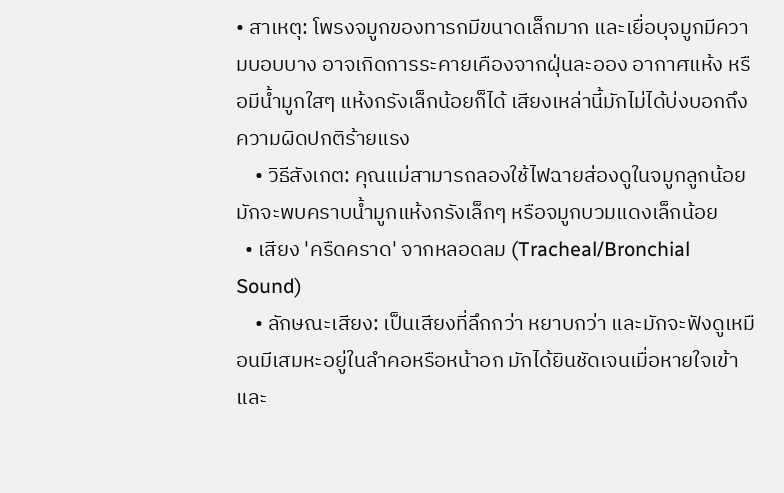• สาเหตุ: โพรงจมูกของทารกมีขนาดเล็กมาก และเยื่อบุจมูกมีความบอบบาง อาจเกิดการระคายเคืองจากฝุ่นละออง อากาศแห้ง หรือมีน้ำมูกใสๆ แห้งกรังเล็กน้อยก็ได้ เสียงเหล่านี้มักไม่ได้บ่งบอกถึงความผิดปกติร้ายแรง
    • วิธีสังเกต: คุณแม่สามารถลองใช้ไฟฉายส่องดูในจมูกลูกน้อย มักจะพบคราบน้ำมูกแห้งกรังเล็กๆ หรือจมูกบวมแดงเล็กน้อย
  • เสียง 'ครืดคราด' จากหลอดลม (Tracheal/Bronchial Sound)
    • ลักษณะเสียง: เป็นเสียงที่ลึกกว่า หยาบกว่า และมักจะฟังดูเหมือนมีเสมหะอยู่ในลำคอหรือหน้าอก มักได้ยินชัดเจนเมื่อหายใจเข้า และ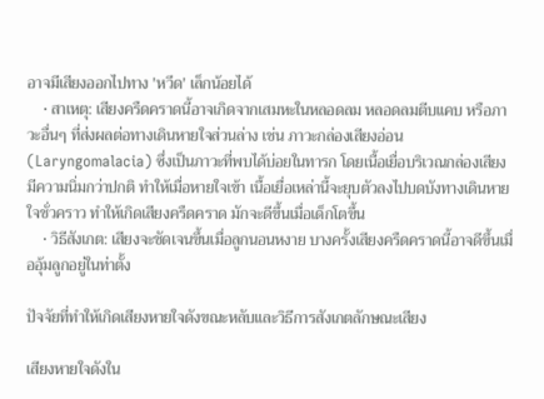อาจมีเสียงออกไปทาง 'หวีด' เล็กน้อยได้
    • สาเหตุ: เสียงครืดคราดนี้อาจเกิดจากเสมหะในหลอดลม หลอดลมตีบแคบ หรือภาวะอื่นๆ ที่ส่งผลต่อทางเดินหายใจส่วนล่าง เช่น ภาวะกล่องเสียงอ่อน (Laryngomalacia) ซึ่งเป็นภาวะที่พบได้บ่อยในทารก โดยเนื้อเยื่อบริเวณกล่องเสียงมีความนิ่มกว่าปกติ ทำให้เมื่อหายใจเข้า เนื้อเยื่อเหล่านี้จะยุบตัวลงไปบดบังทางเดินหายใจชั่วคราว ทำให้เกิดเสียงครืดคราด มักจะดีขึ้นเมื่อเด็กโตขึ้น
    • วิธีสังเกต: เสียงจะชัดเจนขึ้นเมื่อลูกนอนหงาย บางครั้งเสียงครืดคราดนี้อาจดีขึ้นเมื่ออุ้มลูกอยู่ในท่าตั้ง

ปัจจัยที่ทำให้เกิดเสียงหายใจดังขณะหลับและวิธีการสังเกตลักษณะเสียง

เสียงหายใจดังใน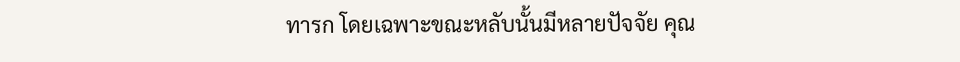ทารก โดยเฉพาะขณะหลับนั้นมีหลายปัจจัย คุณ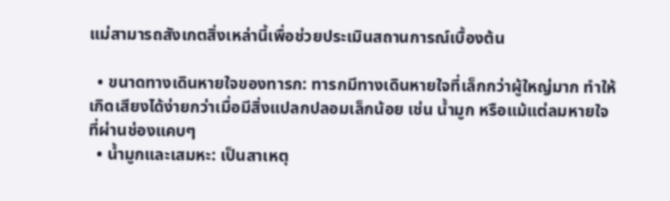แม่สามารถสังเกตสิ่งเหล่านี้เพื่อช่วยประเมินสถานการณ์เบื้องต้น

  • ขนาดทางเดินหายใจของทารก: ทารกมีทางเดินหายใจที่เล็กกว่าผู้ใหญ่มาก ทำให้เกิดเสียงได้ง่ายกว่าเมื่อมีสิ่งแปลกปลอมเล็กน้อย เช่น น้ำมูก หรือแม้แต่ลมหายใจที่ผ่านช่องแคบๆ
  • น้ำมูกและเสมหะ: เป็นสาเหตุ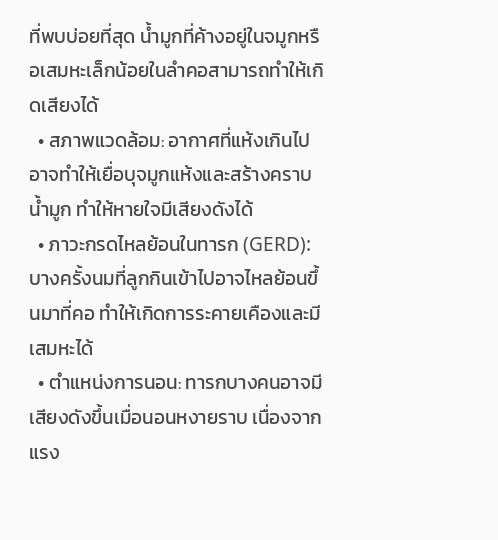ที่พบบ่อยที่สุด น้ำมูกที่ค้างอยู่ในจมูกหรือเสมหะเล็กน้อยในลำคอสามารถทำให้เกิดเสียงได้
  • สภาพแวดล้อม: อากาศที่แห้งเกินไปอาจทำให้เยื่อบุจมูกแห้งและสร้างคราบน้ำมูก ทำให้หายใจมีเสียงดังได้
  • ภาวะกรดไหลย้อนในทารก (GERD): บางครั้งนมที่ลูกกินเข้าไปอาจไหลย้อนขึ้นมาที่คอ ทำให้เกิดการระคายเคืองและมีเสมหะได้
  • ตำแหน่งการนอน: ทารกบางคนอาจมีเสียงดังขึ้นเมื่อนอนหงายราบ เนื่องจากแรง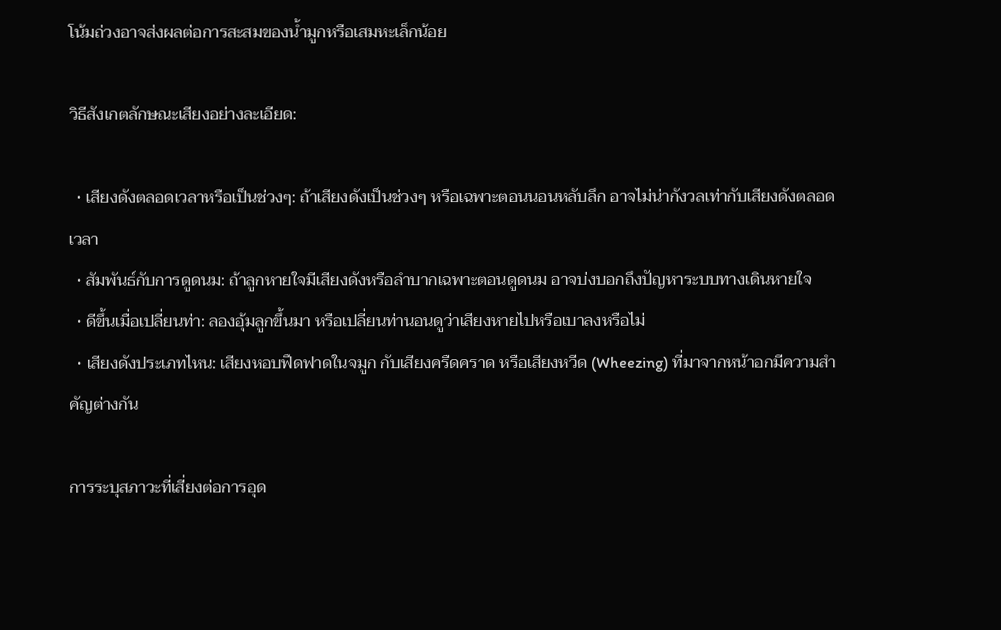โน้มถ่วงอาจส่งผลต่อการสะสมของน้ำมูกหรือเสมหะเล็กน้อย

วิธีสังเกตลักษณะเสียงอย่างละเอียด:

  • เสียงดังตลอดเวลาหรือเป็นช่วงๆ: ถ้าเสียงดังเป็นช่วงๆ หรือเฉพาะตอนนอนหลับลึก อาจไม่น่ากังวลเท่ากับเสียงดังตลอดเวลา
  • สัมพันธ์กับการดูดนม: ถ้าลูกหายใจมีเสียงดังหรือลำบากเฉพาะตอนดูดนม อาจบ่งบอกถึงปัญหาระบบทางเดินหายใจ
  • ดีขึ้นเมื่อเปลี่ยนท่า: ลองอุ้มลูกขึ้นมา หรือเปลี่ยนท่านอนดูว่าเสียงหายไปหรือเบาลงหรือไม่
  • เสียงดังประเภทไหน: เสียงหอบฟืดฟาดในจมูก กับเสียงครืดคราด หรือเสียงหวีด (Wheezing) ที่มาจากหน้าอกมีความสำคัญต่างกัน

การระบุสภาวะที่เสี่ยงต่อการอุด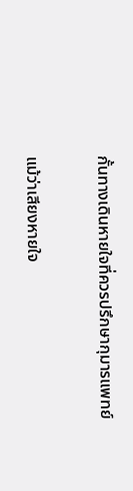กั้นทางเดินหายใจที่ควรปรึกษากุมารแพทย์

แม้ว่าเสียงหายใจ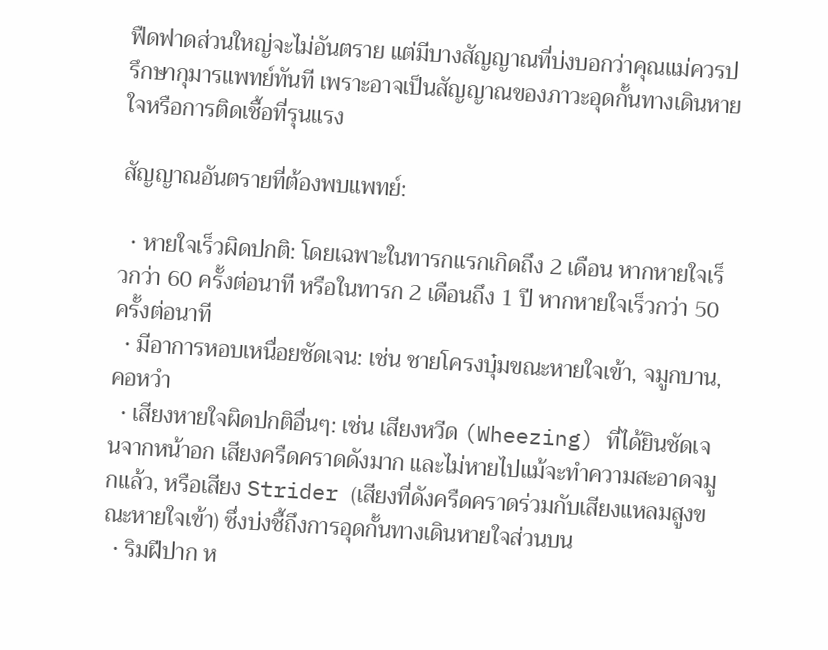ฟืดฟาดส่วนใหญ่จะไม่อันตราย แต่มีบางสัญญาณที่บ่งบอกว่าคุณแม่ควรปรึกษากุมารแพทย์ทันที เพราะอาจเป็นสัญญาณของภาวะอุดกั้นทางเดินหายใจหรือการติดเชื้อที่รุนแรง

สัญญาณอันตรายที่ต้องพบแพทย์:

  • หายใจเร็วผิดปกติ: โดยเฉพาะในทารกแรกเกิดถึง 2 เดือน หากหายใจเร็วกว่า 60 ครั้งต่อนาที หรือในทารก 2 เดือนถึง 1 ปี หากหายใจเร็วกว่า 50 ครั้งต่อนาที
  • มีอาการหอบเหนื่อยชัดเจน: เช่น ชายโครงบุ๋มขณะหายใจเข้า, จมูกบาน, คอหวำ
  • เสียงหายใจผิดปกติอื่นๆ: เช่น เสียงหวีด (Wheezing) ที่ได้ยินชัดเจนจากหน้าอก เสียงครืดคราดดังมาก และไม่หายไปแม้จะทำความสะอาดจมูกแล้ว, หรือเสียง Strider (เสียงที่ดังครืดคราดร่วมกับเสียงแหลมสูงขณะหายใจเข้า) ซึ่งบ่งชี้ถึงการอุดกั้นทางเดินหายใจส่วนบน
  • ริมฝีปาก ห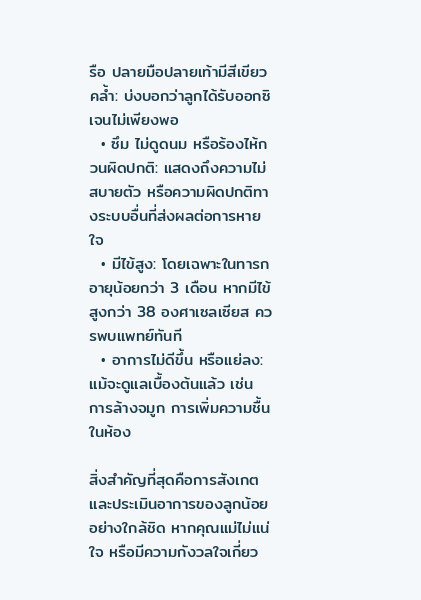รือ ปลายมือปลายเท้ามีสีเขียวคล้ำ: บ่งบอกว่าลูกได้รับออกซิเจนไม่เพียงพอ
  • ซึม ไม่ดูดนม หรือร้องไห้กวนผิดปกติ: แสดงถึงความไม่สบายตัว หรือความผิดปกติทางระบบอื่นที่ส่งผลต่อการหายใจ
  • มีไข้สูง: โดยเฉพาะในทารกอายุน้อยกว่า 3 เดือน หากมีไข้สูงกว่า 38 องศาเซลเซียส ควรพบแพทย์ทันที
  • อาการไม่ดีขึ้น หรือแย่ลง: แม้จะดูแลเบื้องต้นแล้ว เช่น การล้างจมูก การเพิ่มความชื้นในห้อง

สิ่งสำคัญที่สุดคือการสังเกตและประเมินอาการของลูกน้อยอย่างใกล้ชิด หากคุณแม่ไม่แน่ใจ หรือมีความกังวลใจเกี่ยว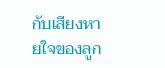กับเสียงหายใจของลูก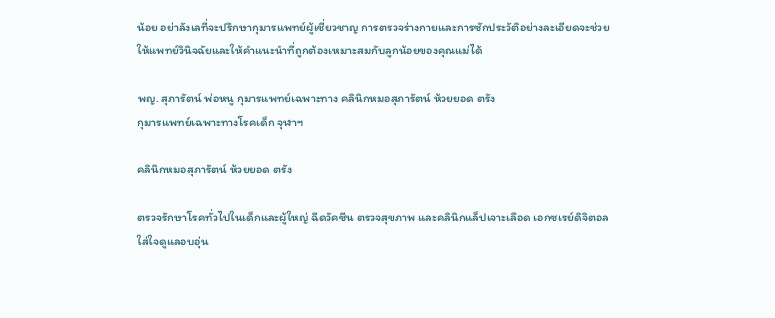น้อย อย่าลังเลที่จะปรึกษากุมารแพทย์ผู้เชี่ยวชาญ การตรวจร่างกายและการซักประวัติอย่างละเอียดจะช่วยให้แพทย์วินิจฉัยและให้คำแนะนำที่ถูกต้องเหมาะสมกับลูกน้อยของคุณแม่ได้

พญ. สุภารัตน์ พ่อหนู กุมารแพทย์เฉพาะทาง คลินิกหมอสุภารัตน์ ห้วยยอด ตรัง
กุมารแพทย์เฉพาะทางโรคเด็ก จุฬาฯ

คลินิกหมอสุภารัตน์ ห้วยยอด ตรัง

ตรวจรักษาโรคทั่วไปในเด็กและผู้ใหญ่ ฉีดวัคซีน ตรวจสุขภาพ และคลินิกแล็ปเจาะเลือด เอกซเรย์ดิจิตอล ใส่ใจดูแลอบอุ่น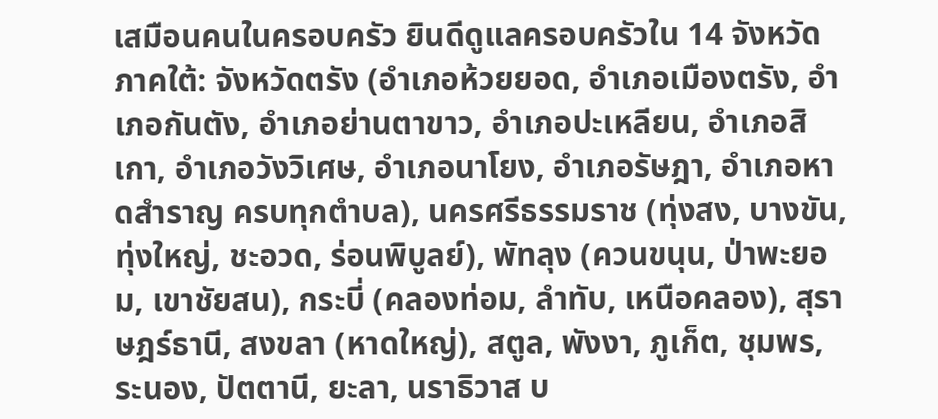เสมือนคนในครอบครัว ยินดีดูแลครอบครัวใน 14 จังหวัดภาคใต้: จังหวัดตรัง (อำเภอห้วยยอด, อำเภอเมืองตรัง, อำเภอกันตัง, อำเภอย่านตาขาว, อำเภอปะเหลียน, อำเภอสิเกา, อำเภอวังวิเศษ, อำเภอนาโยง, อำเภอรัษฎา, อำเภอหาดสำราญ ครบทุกตำบล), นครศรีธรรมราช (ทุ่งสง, บางขัน, ทุ่งใหญ่, ชะอวด, ร่อนพิบูลย์), พัทลุง (ควนขนุน, ป่าพะยอม, เขาชัยสน), กระบี่ (คลองท่อม, ลำทับ, เหนือคลอง), สุราษฎร์ธานี, สงขลา (หาดใหญ่), สตูล, พังงา, ภูเก็ต, ชุมพร, ระนอง, ปัตตานี, ยะลา, นราธิวาส บ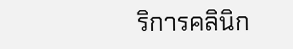ริการคลินิก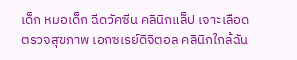เด็ก หมอเด็ก ฉีดวัคซีน คลินิกแล็ป เจาะเลือด ตรวจสุขภาพ เอกซเรย์ดิจิตอล คลินิกใกล้ฉัน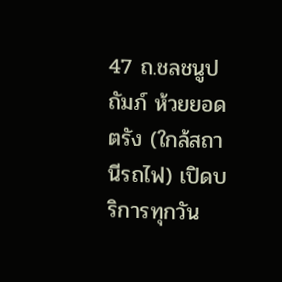47 ถ.ชลชนูปถัมภ์ ห้วยยอด ตรัง (ใกล้สถานีรถไฟ) เปิดบริการทุกวัน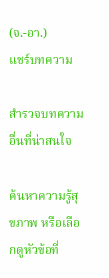(จ.-อา.)
แชร์บทความ

สำรวจบทความอื่นที่น่าสนใจ

ค้นหาความรู้สุขภาพ หรือเลือกดูหัวข้อที่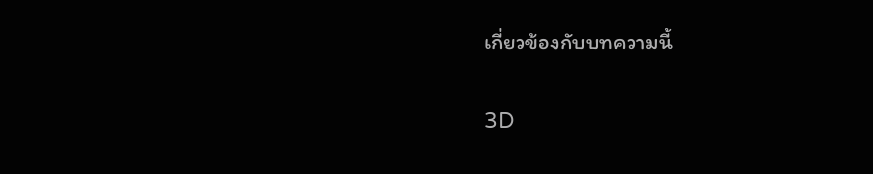เกี่ยวข้องกับบทความนี้

3D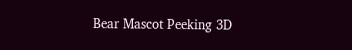Bear Mascot Peeking 3D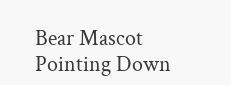Bear Mascot Pointing Down